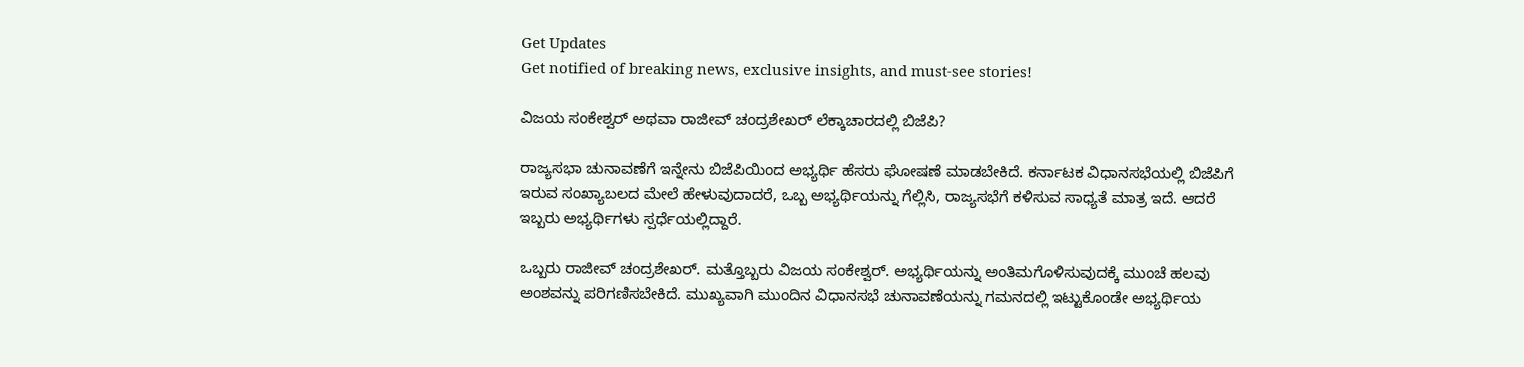Get Updates
Get notified of breaking news, exclusive insights, and must-see stories!

ವಿಜಯ ಸಂಕೇಶ್ವರ್ ಅಥವಾ ರಾಜೀವ್ ಚಂದ್ರಶೇಖರ್ ಲೆಕ್ಕಾಚಾರದಲ್ಲಿ ಬಿಜೆಪಿ?

ರಾಜ್ಯಸಭಾ ಚುನಾವಣೆಗೆ ಇನ್ನೇನು ಬಿಜೆಪಿಯಿಂದ ಅಭ್ಯರ್ಥಿ ಹೆಸರು ಘೋಷಣೆ ಮಾಡಬೇಕಿದೆ. ಕರ್ನಾಟಕ ವಿಧಾನಸಭೆಯಲ್ಲಿ ಬಿಜೆಪಿಗೆ ಇರುವ ಸಂಖ್ಯಾಬಲದ ಮೇಲೆ ಹೇಳುವುದಾದರೆ, ಒಬ್ಬ ಅಭ್ಯರ್ಥಿಯನ್ನು ಗೆಲ್ಲಿಸಿ, ರಾಜ್ಯಸಭೆಗೆ ಕಳಿಸುವ ಸಾಧ್ಯತೆ ಮಾತ್ರ ಇದೆ. ಆದರೆ ಇಬ್ಬರು ಅಭ್ಯರ್ಥಿಗಳು ಸ್ಪರ್ಧೆಯಲ್ಲಿದ್ದಾರೆ.

ಒಬ್ಬರು ರಾಜೀವ್ ಚಂದ್ರಶೇಖರ್. ಮತ್ತೊಬ್ಬರು ವಿಜಯ ಸಂಕೇಶ್ವರ್. ಅಭ್ಯರ್ಥಿಯನ್ನು ಅಂತಿಮಗೊಳಿಸುವುದಕ್ಕೆ ಮುಂಚೆ ಹಲವು ಅಂಶವನ್ನು ಪರಿಗಣಿಸಬೇಕಿದೆ. ಮುಖ್ಯವಾಗಿ ಮುಂದಿನ ವಿಧಾನಸಭೆ ಚುನಾವಣೆಯನ್ನು ಗಮನದಲ್ಲಿ ಇಟ್ಟುಕೊಂಡೇ ಅಭ್ಯರ್ಥಿಯ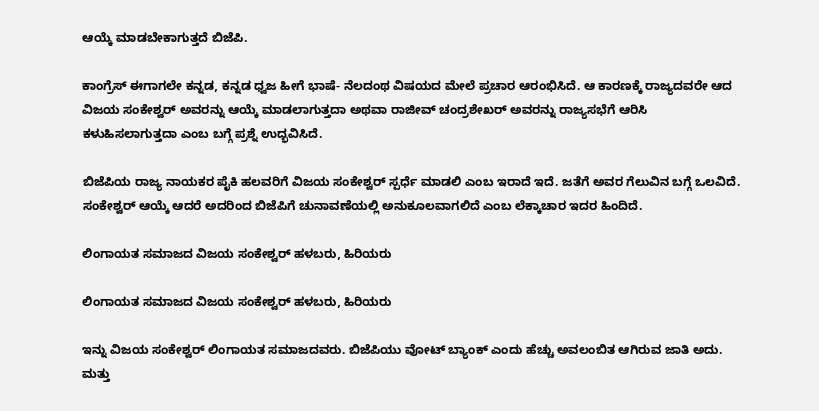ಆಯ್ಕೆ ಮಾಡಬೇಕಾಗುತ್ತದೆ ಬಿಜೆಪಿ.

ಕಾಂಗ್ರೆಸ್ ಈಗಾಗಲೇ ಕನ್ನಡ, ಕನ್ನಡ ಧ್ವಜ ಹೀಗೆ ಭಾಷೆ- ನೆಲದಂಥ ವಿಷಯದ ಮೇಲೆ ಪ್ರಚಾರ ಆರಂಭಿಸಿದೆ. ಆ ಕಾರಣಕ್ಕೆ ರಾಜ್ಯದವರೇ ಆದ ವಿಜಯ ಸಂಕೇಶ್ವರ್ ಅವರನ್ನು ಆಯ್ಕೆ ಮಾಡಲಾಗುತ್ತದಾ ಅಥವಾ ರಾಜೀವ್ ಚಂದ್ರಶೇಖರ್ ಅವರನ್ನು ರಾಜ್ಯಸಭೆಗೆ ಆರಿಸಿ ಕಳುಹಿಸಲಾಗುತ್ತದಾ ಎಂಬ ಬಗ್ಗೆ ಪ್ರಶ್ನೆ ಉದ್ಭವಿಸಿದೆ.

ಬಿಜೆಪಿಯ ರಾಜ್ಯ ನಾಯಕರ ಪೈಕಿ ಹಲವರಿಗೆ ವಿಜಯ ಸಂಕೇಶ್ವರ್ ಸ್ಪರ್ಧೆ ಮಾಡಲಿ ಎಂಬ ಇರಾದೆ ಇದೆ. ಜತೆಗೆ ಅವರ ಗೆಲುವಿನ ಬಗ್ಗೆ ಒಲವಿದೆ. ಸಂಕೇಶ್ವರ್ ಆಯ್ಕೆ ಆದರೆ ಅದರಿಂದ ಬಿಜೆಪಿಗೆ ಚುನಾವಣೆಯಲ್ಲಿ ಅನುಕೂಲವಾಗಲಿದೆ ಎಂಬ ಲೆಕ್ಕಾಚಾರ ಇದರ ಹಿಂದಿದೆ.

ಲಿಂಗಾಯತ ಸಮಾಜದ ವಿಜಯ ಸಂಕೇಶ್ವರ್ ಹಳಬರು, ಹಿರಿಯರು

ಲಿಂಗಾಯತ ಸಮಾಜದ ವಿಜಯ ಸಂಕೇಶ್ವರ್ ಹಳಬರು, ಹಿರಿಯರು

ಇನ್ನು ವಿಜಯ ಸಂಕೇಶ್ವರ್ ಲಿಂಗಾಯತ ಸಮಾಜದವರು. ಬಿಜೆಪಿಯು ವೋಟ್ ಬ್ಯಾಂಕ್ ಎಂದು ಹೆಚ್ಚು ಅವಲಂಬಿತ ಆಗಿರುವ ಜಾತಿ ಅದು. ಮತ್ತು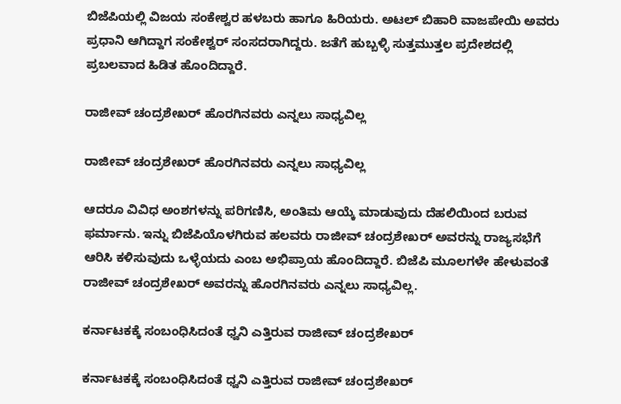ಬಿಜೆಪಿಯಲ್ಲಿ ವಿಜಯ ಸಂಕೇಶ್ವರ ಹಳಬರು ಹಾಗೂ ಹಿರಿಯರು. ಅಟಲ್ ಬಿಹಾರಿ ವಾಜಪೇಯಿ ಅವರು ಪ್ರಧಾನಿ ಆಗಿದ್ದಾಗ ಸಂಕೇಶ್ವರ್ ಸಂಸದರಾಗಿದ್ದರು. ಜತೆಗೆ ಹುಬ್ಬಳ್ಳಿ ಸುತ್ತಮುತ್ತಲ ಪ್ರದೇಶದಲ್ಲಿ ಪ್ರಬಲವಾದ ಹಿಡಿತ ಹೊಂದಿದ್ದಾರೆ.

ರಾಜೀವ್ ಚಂದ್ರಶೇಖರ್ ಹೊರಗಿನವರು ಎನ್ನಲು ಸಾಧ್ಯವಿಲ್ಲ

ರಾಜೀವ್ ಚಂದ್ರಶೇಖರ್ ಹೊರಗಿನವರು ಎನ್ನಲು ಸಾಧ್ಯವಿಲ್ಲ

ಆದರೂ ವಿವಿಧ ಅಂಶಗಳನ್ನು ಪರಿಗಣಿಸಿ, ಅಂತಿಮ ಆಯ್ಕೆ ಮಾಡುವುದು ದೆಹಲಿಯಿಂದ ಬರುವ ಫರ್ಮಾನು. ಇನ್ನು ಬಿಜೆಪಿಯೊಳಗಿರುವ ಹಲವರು ರಾಜೀವ್ ಚಂದ್ರಶೇಖರ್ ಅವರನ್ನು ರಾಜ್ಯಸಭೆಗೆ ಆರಿಸಿ ಕಳಿಸುವುದು ಒಳ್ಳೆಯದು ಎಂಬ ಅಭಿಪ್ರಾಯ ಹೊಂದಿದ್ದಾರೆ. ಬಿಜೆಪಿ ಮೂಲಗಳೇ ಹೇಳುವಂತೆ ರಾಜೀವ್ ಚಂದ್ರಶೇಖರ್ ಅವರನ್ನು ಹೊರಗಿನವರು ಎನ್ನಲು ಸಾಧ್ಯವಿಲ್ಲ.

ಕರ್ನಾಟಕಕ್ಕೆ ಸಂಬಂಧಿಸಿದಂತೆ ಧ್ವನಿ ಎತ್ತಿರುವ ರಾಜೀವ್ ಚಂದ್ರಶೇಖರ್

ಕರ್ನಾಟಕಕ್ಕೆ ಸಂಬಂಧಿಸಿದಂತೆ ಧ್ವನಿ ಎತ್ತಿರುವ ರಾಜೀವ್ ಚಂದ್ರಶೇಖರ್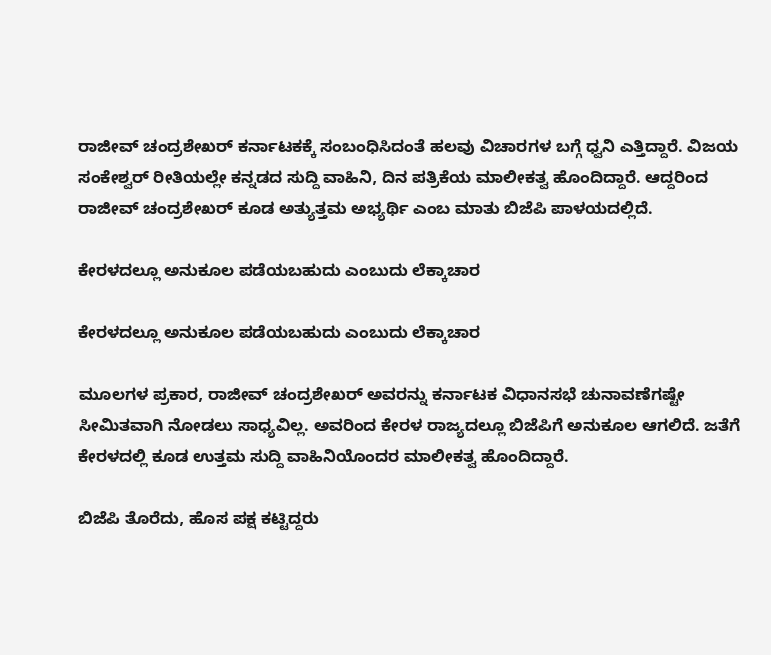ರಾಜೀವ್ ಚಂದ್ರಶೇಖರ್ ಕರ್ನಾಟಕಕ್ಕೆ ಸಂಬಂಧಿಸಿದಂತೆ ಹಲವು ವಿಚಾರಗಳ ಬಗ್ಗೆ ಧ್ವನಿ ಎತ್ತಿದ್ದಾರೆ. ವಿಜಯ ಸಂಕೇಶ್ವರ್ ರೀತಿಯಲ್ಲೇ ಕನ್ನಡದ ಸುದ್ದಿ ವಾಹಿನಿ, ದಿನ ಪತ್ರಿಕೆಯ ಮಾಲೀಕತ್ವ ಹೊಂದಿದ್ದಾರೆ. ಆದ್ದರಿಂದ ರಾಜೀವ್ ಚಂದ್ರಶೇಖರ್ ಕೂಡ ಅತ್ಯುತ್ತಮ ಅಭ್ಯರ್ಥಿ ಎಂಬ ಮಾತು ಬಿಜೆಪಿ ಪಾಳಯದಲ್ಲಿದೆ.

ಕೇರಳದಲ್ಲೂ ಅನುಕೂಲ ಪಡೆಯಬಹುದು ಎಂಬುದು ಲೆಕ್ಕಾಚಾರ

ಕೇರಳದಲ್ಲೂ ಅನುಕೂಲ ಪಡೆಯಬಹುದು ಎಂಬುದು ಲೆಕ್ಕಾಚಾರ

ಮೂಲಗಳ ಪ್ರಕಾರ, ರಾಜೀವ್ ಚಂದ್ರಶೇಖರ್ ಅವರನ್ನು ಕರ್ನಾಟಕ ವಿಧಾನಸಭೆ ಚುನಾವಣೆಗಷ್ಟೇ ಸೀಮಿತವಾಗಿ ನೋಡಲು ಸಾಧ್ಯವಿಲ್ಲ. ಅವರಿಂದ ಕೇರಳ ರಾಜ್ಯದಲ್ಲೂ ಬಿಜೆಪಿಗೆ ಅನುಕೂಲ ಆಗಲಿದೆ. ಜತೆಗೆ ಕೇರಳದಲ್ಲಿ ಕೂಡ ಉತ್ತಮ ಸುದ್ದಿ ವಾಹಿನಿಯೊಂದರ ಮಾಲೀಕತ್ವ ಹೊಂದಿದ್ದಾರೆ.

ಬಿಜೆಪಿ ತೊರೆದು, ಹೊಸ ಪಕ್ಷ ಕಟ್ಟಿದ್ದರು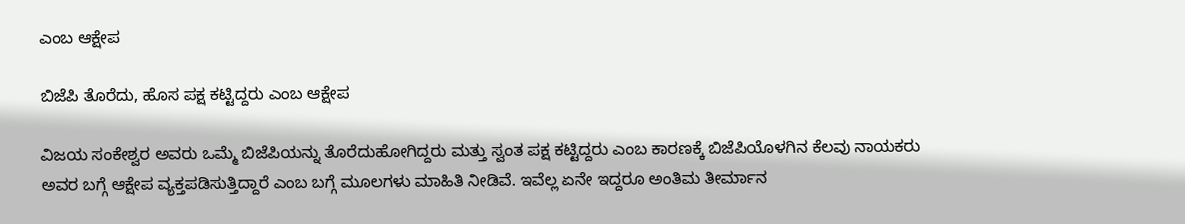ಎಂಬ ಆಕ್ಷೇಪ

ಬಿಜೆಪಿ ತೊರೆದು, ಹೊಸ ಪಕ್ಷ ಕಟ್ಟಿದ್ದರು ಎಂಬ ಆಕ್ಷೇಪ

ವಿಜಯ ಸಂಕೇಶ್ವರ ಅವರು ಒಮ್ಮೆ ಬಿಜೆಪಿಯನ್ನು ತೊರೆದುಹೋಗಿದ್ದರು ಮತ್ತು ಸ್ವಂತ ಪಕ್ಷ ಕಟ್ಟಿದ್ದರು ಎಂಬ ಕಾರಣಕ್ಕೆ ಬಿಜೆಪಿಯೊಳಗಿನ ಕೆಲವು ನಾಯಕರು ಅವರ ಬಗ್ಗೆ ಆಕ್ಷೇಪ ವ್ಯಕ್ತಪಡಿಸುತ್ತಿದ್ದಾರೆ ಎಂಬ ಬಗ್ಗೆ ಮೂಲಗಳು ಮಾಹಿತಿ ನೀಡಿವೆ. ಇವೆಲ್ಲ ಏನೇ ಇದ್ದರೂ ಅಂತಿಮ ತೀರ್ಮಾನ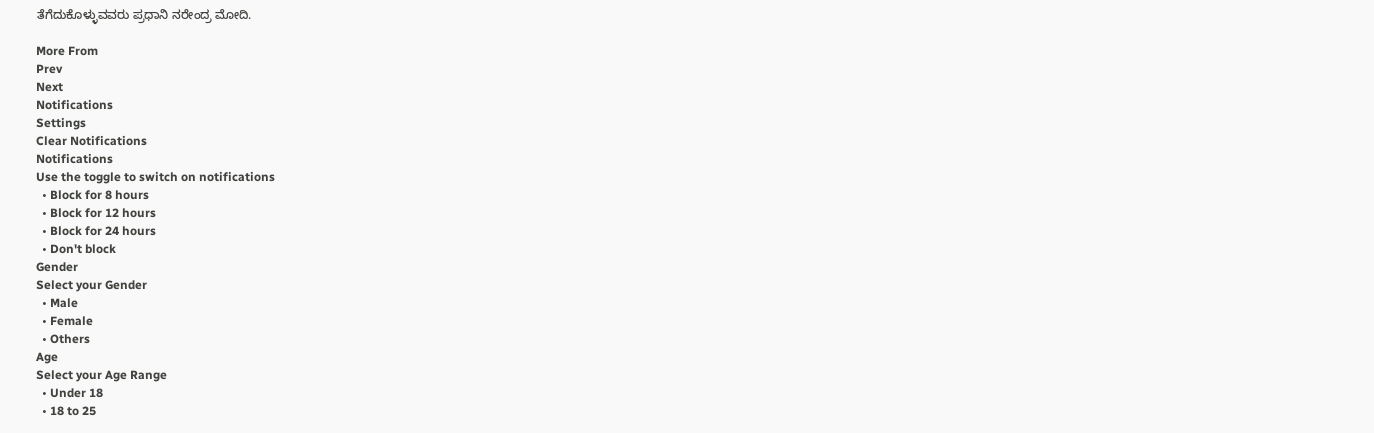ತೆಗೆದುಕೊಳ್ಳುವವರು ಪ್ರಧಾನಿ ನರೇಂದ್ರ ಮೋದಿ.

More From
Prev
Next
Notifications
Settings
Clear Notifications
Notifications
Use the toggle to switch on notifications
  • Block for 8 hours
  • Block for 12 hours
  • Block for 24 hours
  • Don't block
Gender
Select your Gender
  • Male
  • Female
  • Others
Age
Select your Age Range
  • Under 18
  • 18 to 25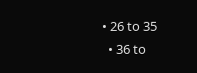• 26 to 35
  • 36 to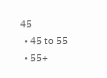45
  • 45 to 55
  • 55+